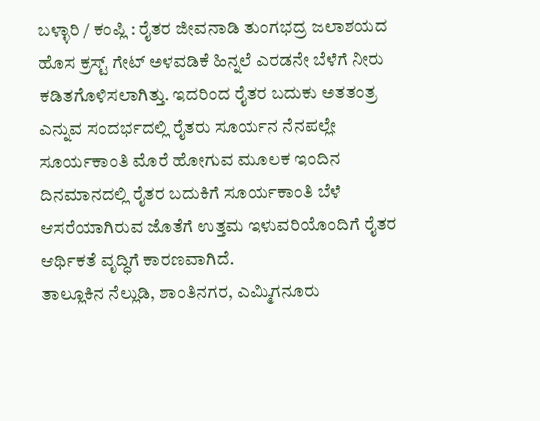ಬಳ್ಳಾರಿ / ಕಂಪ್ಲಿ : ರೈತರ ಜೀವನಾಡಿ ತುಂಗಭದ್ರ ಜಲಾಶಯದ ಹೊಸ ಕ್ರಸ್ಟ್ ಗೇಟ್ ಅಳವಡಿಕೆ ಹಿನ್ನಲೆ ಎರಡನೇ ಬೆಳೆಗೆ ನೀರು ಕಡಿತಗೊಳಿಸಲಾಗಿತ್ತು. ಇದರಿಂದ ರೈತರ ಬದುಕು ಅತತಂತ್ರ ಎನ್ನುವ ಸಂದರ್ಭದಲ್ಲಿ ರೈತರು ಸೂರ್ಯನ ನೆನಪಲ್ಲೇ ಸೂರ್ಯಕಾಂತಿ ಮೊರೆ ಹೋಗುವ ಮೂಲಕ ಇಂದಿನ ದಿನಮಾನದಲ್ಲಿ ರೈತರ ಬದುಕಿಗೆ ಸೂರ್ಯಕಾಂತಿ ಬೆಳೆ ಆಸರೆಯಾಗಿರುವ ಜೊತೆಗೆ ಉತ್ತಮ ಇಳುವರಿಯೊಂದಿಗೆ ರೈತರ ಆರ್ಥಿಕತೆ ವೃದ್ಧಿಗೆ ಕಾರಣವಾಗಿದೆ.
ತಾಲ್ಲೂಕಿನ ನೆಲ್ಲುಡಿ, ಶಾಂತಿನಗರ, ಎಮ್ಮಿಗನೂರು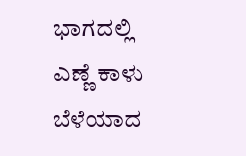ಭಾಗದಲ್ಲಿ ಎಣ್ಣೆ ಕಾಳು ಬೆಳೆಯಾದ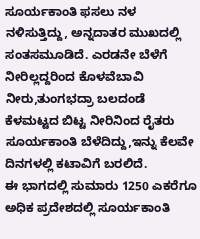ಸೂರ್ಯಕಾಂತಿ ಫಸಲು ನಳ ನಳಿಸುತ್ತಿದ್ದು, ಅನ್ನದಾತರ ಮುಖದಲ್ಲಿ ಸಂತಸಮೂಡಿದೆ. ಎರಡನೇ ಬೆಳೆಗೆ ನೀರಿಲ್ಲದ್ದರಿಂದ ಕೊಳವೆಬಾವಿ ನೀರು,ತುಂಗಭದ್ರಾ ಬಲದಂಡೆ ಕೆಳಮಟ್ಟದ ಬಿಟ್ಟ ನೀರಿನಿಂದ ರೈತರು ಸೂರ್ಯಕಾಂತಿ ಬೆಳೆದಿದ್ದು,ಇನ್ನು ಕೆಲವೇ ದಿನಗಳಲ್ಲಿ ಕಟಾವಿಗೆ ಬರಲಿದೆ.
ಈ ಭಾಗದಲ್ಲಿ ಸುಮಾರು 1250 ಎಕರೆಗೂ ಅಧಿಕ ಪ್ರದೇಶದಲ್ಲಿ ಸೂರ್ಯಕಾಂತಿ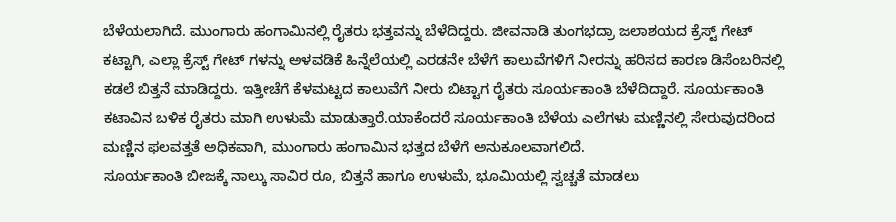ಬೆಳೆಯಲಾಗಿದೆ. ಮುಂಗಾರು ಹಂಗಾಮಿನಲ್ಲಿ ರೈತರು ಭತ್ತವನ್ನು ಬೆಳೆದಿದ್ದರು. ಜೀವನಾಡಿ ತುಂಗಭದ್ರಾ ಜಲಾಶಯದ ಕ್ರೆಸ್ಟ್ ಗೇಟ್ ಕಟ್ಟಾಗಿ, ಎಲ್ಲಾ ಕ್ರೆಸ್ಟ್ ಗೇಟ್ ಗಳನ್ನು ಅಳವಡಿಕೆ ಹಿನ್ನೆಲೆಯಲ್ಲಿ ಎರಡನೇ ಬೆಳೆಗೆ ಕಾಲುವೆಗಳಿಗೆ ನೀರನ್ನು ಹರಿಸದ ಕಾರಣ ಡಿಸೆಂಬರಿನಲ್ಲಿ ಕಡಲೆ ಬಿತ್ತನೆ ಮಾಡಿದ್ದರು. ಇತ್ತೀಚೆಗೆ ಕೆಳಮಟ್ಟದ ಕಾಲುವೆಗೆ ನೀರು ಬಿಟ್ಟಾಗ ರೈತರು ಸೂರ್ಯಕಾಂತಿ ಬೆಳೆದಿದ್ದಾರೆ. ಸೂರ್ಯಕಾಂತಿ ಕಟಾವಿನ ಬಳಿಕ ರೈತರು ಮಾಗಿ ಉಳುಮೆ ಮಾಡುತ್ತಾರೆ.ಯಾಕೆಂದರೆ ಸೂರ್ಯಕಾಂತಿ ಬೆಳೆಯ ಎಲೆಗಳು ಮಣ್ಣಿನಲ್ಲಿ ಸೇರುವುದರಿಂದ ಮಣ್ಣಿನ ಫಲವತ್ತತೆ ಅಧಿಕವಾಗಿ, ಮುಂಗಾರು ಹಂಗಾಮಿನ ಭತ್ತದ ಬೆಳೆಗೆ ಅನುಕೂಲವಾಗಲಿದೆ.
ಸೂರ್ಯಕಾಂತಿ ಬೀಜಕ್ಕೆ ನಾಲ್ಕು ಸಾವಿರ ರೂ, ಬಿತ್ತನೆ ಹಾಗೂ ಉಳುಮೆ, ಭೂಮಿಯಲ್ಲಿ ಸ್ವಚ್ಚತೆ ಮಾಡಲು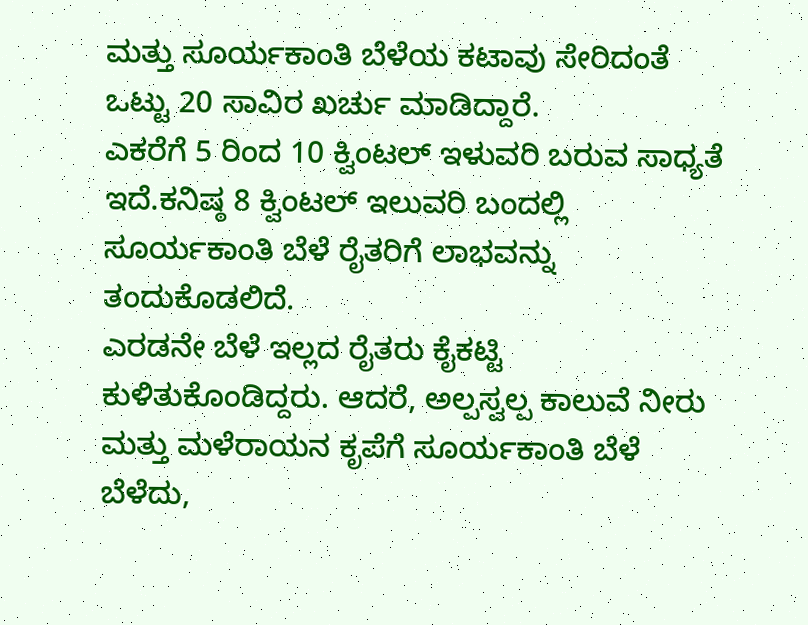ಮತ್ತು ಸೂರ್ಯಕಾಂತಿ ಬೆಳೆಯ ಕಟಾವು ಸೇರಿದಂತೆ ಒಟ್ಟು 20 ಸಾವಿರ ಖರ್ಚು ಮಾಡಿದ್ದಾರೆ.
ಎಕರೆಗೆ 5 ರಿಂದ 10 ಕ್ವಿಂಟಲ್ ಇಳುವರಿ ಬರುವ ಸಾಧ್ಯತೆ ಇದೆ.ಕನಿಷ್ಠ 8 ಕ್ವಿಂಟಲ್ ಇಲುವರಿ ಬಂದಲ್ಲಿ ಸೂರ್ಯಕಾಂತಿ ಬೆಳೆ ರೈತರಿಗೆ ಲಾಭವನ್ನು ತಂದುಕೊಡಲಿದೆ.
ಎರಡನೇ ಬೆಳೆ ಇಲ್ಲದ ರೈತರು ಕೈಕಟ್ಟಿ ಕುಳಿತುಕೊಂಡಿದ್ದರು. ಆದರೆ, ಅಲ್ಪಸ್ವಲ್ಪ ಕಾಲುವೆ ನೀರು ಮತ್ತು ಮಳೆರಾಯನ ಕೃಪೆಗೆ ಸೂರ್ಯಕಾಂತಿ ಬೆಳೆ ಬೆಳೆದು,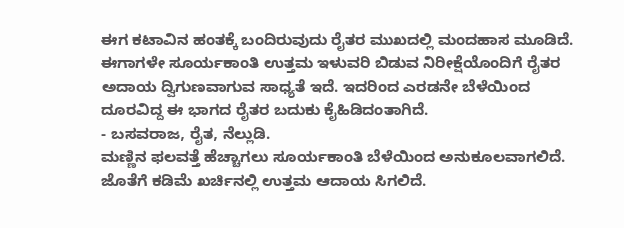ಈಗ ಕಟಾವಿನ ಹಂತಕ್ಕೆ ಬಂದಿರುವುದು ರೈತರ ಮುಖದಲ್ಲಿ ಮಂದಹಾಸ ಮೂಡಿದೆ. ಈಗಾಗಳೇ ಸೂರ್ಯಕಾಂತಿ ಉತ್ತಮ ಇಳುವರಿ ಬಿಡುವ ನಿರೀಕ್ಷೆಯೊಂದಿಗೆ ರೈತರ ಅದಾಯ ದ್ವಿಗುಣವಾಗುವ ಸಾಧ್ಯತೆ ಇದೆ. ಇದರಿಂದ ಎರಡನೇ ಬೆಳೆಯಿಂದ ದೂರವಿದ್ದ ಈ ಭಾಗದ ರೈತರ ಬದುಕು ಕೈಹಿಡಿದಂತಾಗಿದೆ.
- ಬಸವರಾಜ, ರೈತ, ನೆಲ್ಲುಡಿ.
ಮಣ್ಣಿನ ಫಲವತ್ತೆ ಹೆಚ್ಚಾಗಲು ಸೂರ್ಯಕಾಂತಿ ಬೆಳೆಯಿಂದ ಅನುಕೂಲವಾಗಲಿದೆ. ಜೊತೆಗೆ ಕಡಿಮೆ ಖರ್ಚಿನಲ್ಲಿ ಉತ್ತಮ ಆದಾಯ ಸಿಗಲಿದೆ.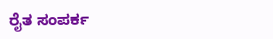ರೈತ ಸಂಪರ್ಕ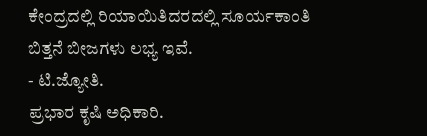ಕೇಂದ್ರದಲ್ಲಿ ರಿಯಾಯಿತಿದರದಲ್ಲಿ ಸೂರ್ಯಕಾಂತಿ ಬಿತ್ತನೆ ಬೀಜಗಳು ಲಭ್ಯ ಇವೆ.
- ಟಿ.ಜ್ಯೋತಿ.
ಪ್ರಭಾರ ಕೃಷಿ ಅಧಿಕಾರಿ.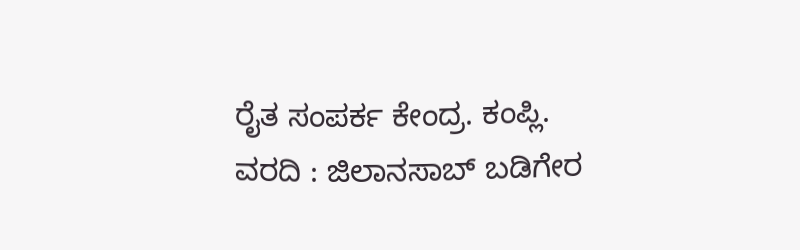ರೈತ ಸಂಪರ್ಕ ಕೇಂದ್ರ. ಕಂಪ್ಲಿ.
ವರದಿ : ಜಿಲಾನಸಾಬ್ ಬಡಿಗೇರ